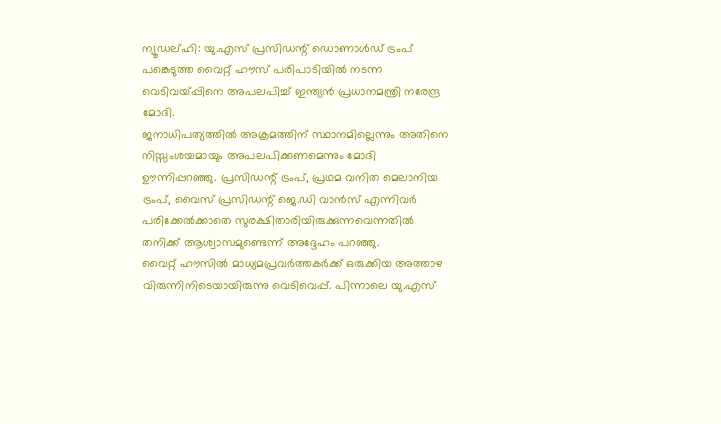ന്യൂഡല്ഹി: യു.എസ് പ്രസിഡന്റ് ഡൊണാൾഡ് ട്രംപ് പങ്കെടുത്ത വൈറ്റ് ഹൗസ് പരിപാടിയിൽ നടന്ന വെടിവയ്പ്പിനെ അപലപിച്ച് ഇന്ത്യൻ പ്രധാനമന്ത്രി നരേന്ദ്ര മോദി.
ജനാധിപത്യത്തിൽ അക്രമത്തിന് സ്ഥാനമില്ലെന്നും അതിനെ നിസ്സംശയമായും അപലപിക്കണമെന്നും മോദി ഊന്നിപ്പറഞ്ഞു. പ്രസിഡന്റ് ട്രംപ്, പ്രഥമ വനിത മെലാനിയ ട്രംപ്, വൈസ് പ്രസിഡന്റ് ജെ.ഡി വാൻസ് എന്നിവർ പരിക്കേൽക്കാതെ സുരക്ഷിതാരിയിരുക്കുന്നവെന്നതിൽ തനിക്ക് ആശ്വാസമുണ്ടെന്ന് അദ്ദേഹം പറഞ്ഞു.
വൈറ്റ് ഹൗസിൽ മാധ്യമപ്രവർത്തകർക്ക് ഒരുക്കിയ അത്താഴ വിരുന്നിനിടെയായിരുന്നു വെടിവെപ്പ്. പിന്നാലെ യു.എസ്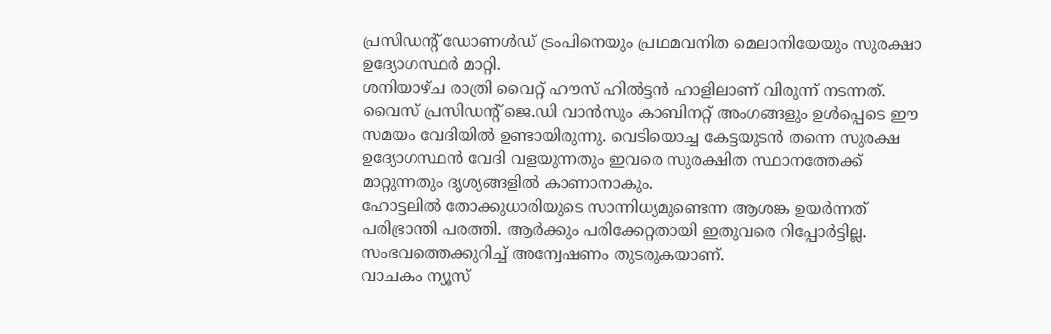പ്രസിഡന്റ് ഡോണൾഡ് ട്രംപിനെയും പ്രഥമവനിത മെലാനിയേയും സുരക്ഷാ ഉദ്യോഗസ്ഥർ മാറ്റി.
ശനിയാഴ്ച രാത്രി വൈറ്റ് ഹൗസ് ഹിൽട്ടൻ ഹാളിലാണ് വിരുന്ന് നടന്നത്. വൈസ് പ്രസിഡന്റ് ജെ.ഡി വാൻസും കാബിനറ്റ് അംഗങ്ങളും ഉൾപ്പെടെ ഈ സമയം വേദിയിൽ ഉണ്ടായിരുന്നു. വെടിയൊച്ച കേട്ടയുടൻ തന്നെ സുരക്ഷ ഉദ്യോഗസ്ഥൻ വേദി വളയുന്നതും ഇവരെ സുരക്ഷിത സ്ഥാനത്തേക്ക് മാറ്റുന്നതും ദൃശ്യങ്ങളിൽ കാണാനാകും.
ഹോട്ടലിൽ തോക്കുധാരിയുടെ സാന്നിധ്യമുണ്ടെന്ന ആശങ്ക ഉയർന്നത് പരിഭ്രാന്തി പരത്തി. ആർക്കും പരിക്കേറ്റതായി ഇതുവരെ റിപ്പോർട്ടില്ല. സംഭവത്തെക്കുറിച്ച് അന്വേഷണം തുടരുകയാണ്.
വാചകം ന്യൂസ്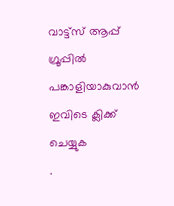വാട്ട്സ് ആപ്പ് ഗ്രൂപ്പിൽ പങ്കാളിയാകുവാൻ
ഇവിടെ ക്ലിക്ക് ചെയ്യുക
.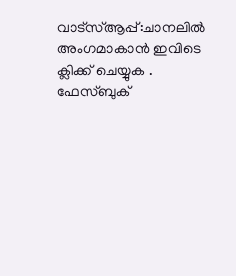വാട്സ്ആപ്പ്:ചാനലിൽ അംഗമാകാൻ ഇവിടെ ക്ലിക്ക് ചെയ്യുക .
ഫേസ്ബുക്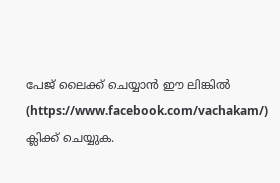പേജ് ലൈക്ക് ചെയ്യാൻ ഈ ലിങ്കിൽ (https://www.facebook.com/vachakam/) ക്ലിക്ക് ചെയ്യുക.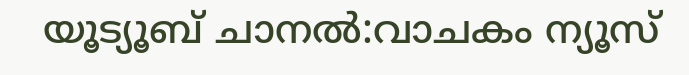യൂട്യൂബ് ചാനൽ:വാചകം ന്യൂസ്